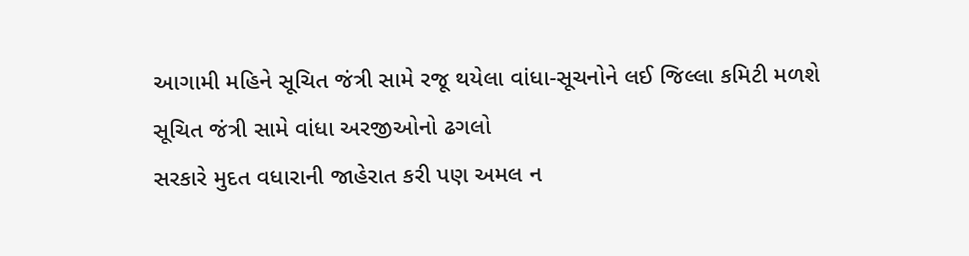આગામી મહિને સૂચિત જંત્રી સામે રજૂ થયેલા વાંધા-સૂચનોને લઈ જિલ્લા કમિટી મળશે
સૂચિત જંત્રી સામે વાંધા અરજીઓનો ઢગલો
સરકારે મુદત વધારાની જાહેરાત કરી પણ અમલ ન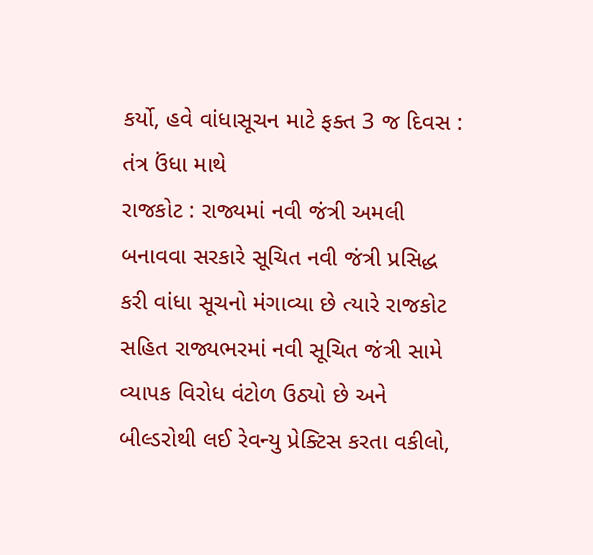કર્યો, હવે વાંધાસૂચન માટે ફક્ત 3 જ દિવસ : તંત્ર ઉંધા માથે
રાજકોટ : રાજ્યમાં નવી જંત્રી અમલી બનાવવા સરકારે સૂચિત નવી જંત્રી પ્રસિદ્ધ કરી વાંધા સૂચનો મંગાવ્યા છે ત્યારે રાજકોટ સહિત રાજ્યભરમાં નવી સૂચિત જંત્રી સામે વ્યાપક વિરોધ વંટોળ ઉઠ્યો છે અને બીલ્ડરોથી લઈ રેવન્યુ પ્રેક્ટિસ કરતા વકીલો,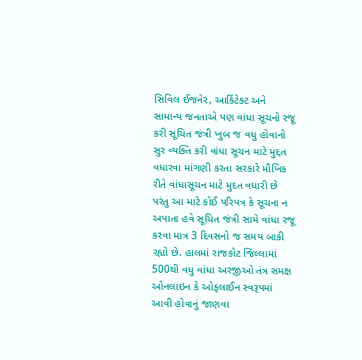સિવિલ ઈજનેર, આર્કિટેક્ટ અને સામાન્ય જનતાએ પણ વાંધા સૂચનો રજૂ કરી સૂચિત જંત્રી ખુબ જ વધુ હોવાનો સુર વ્યક્તિ કરી વાંધા સૂચન માટે મુદ્દત વધારવા માંગણી કરતા સરકારે મૌખિક રીતે વાંધાસૂચન માટે મુદત વધારી છે પરંતુ આ માટે કોઈ પરિપત્ર કે સૂચના ન અપાતા હવે સૂચિત જંત્રી સામે વાંધા રજૂ કરવા માત્ર 3 દિવસનો જ સમય બાકી રહ્યો છે. હાલમાં રાજકોટ જિલ્લામાં 500થી વધુ વાંધા અરજીઓ તંત્ર સમક્ષ ઓનલાઇન કે ઓફલાઈન સ્વરૂપમાં આવી હોવાનું જાણવા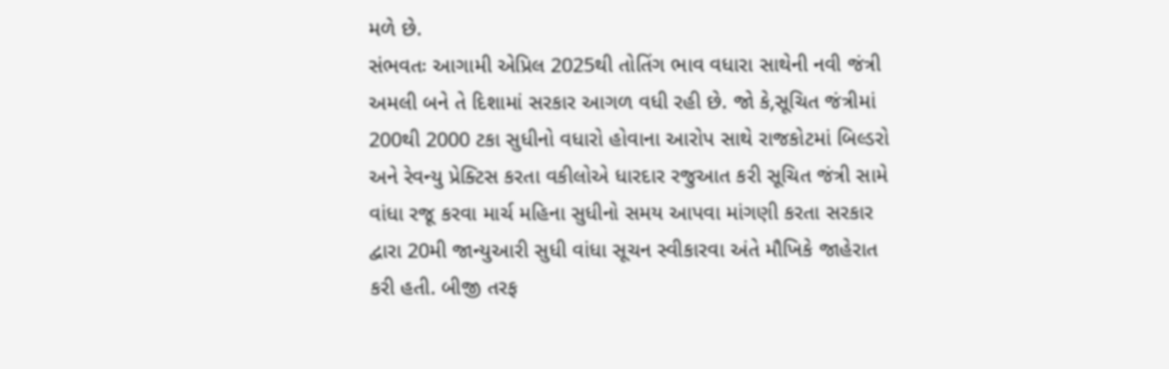મળે છે.
સંભવતઃ આગામી એપ્રિલ 2025થી તોતિંગ ભાવ વધારા સાથેની નવી જંત્રી અમલી બને તે દિશામાં સરકાર આગળ વધી રહી છે. જો કે,સૂચિત જંત્રીમાં 200થી 2000 ટકા સુધીનો વધારો હોવાના આરોપ સાથે રાજકોટમાં બિલ્ડરો અને રેવન્યુ પ્રેક્ટિસ કરતા વકીલોએ ધારદાર રજુઆત કરી સૂચિત જંત્રી સામે વાંધા રજૂ કરવા માર્ચ મહિના સુધીનો સમય આપવા માંગણી કરતા સરકાર દ્વારા 20મી જાન્યુઆરી સુધી વાંધા સૂચન સ્વીકારવા અંતે મૌખિકે જાહેરાત કરી હતી. બીજી તરફ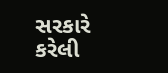સરકારે કરેલી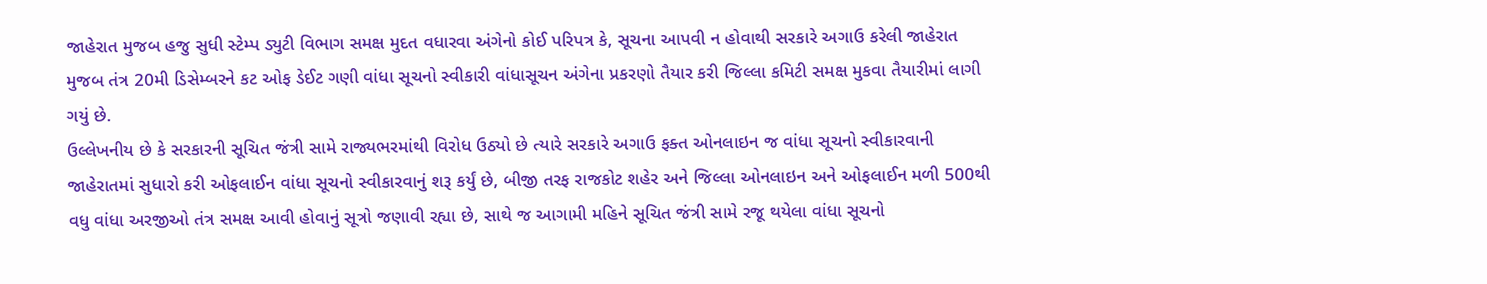જાહેરાત મુજબ હજુ સુધી સ્ટેમ્પ ડ્યુટી વિભાગ સમક્ષ મુદત વધારવા અંગેનો કોઈ પરિપત્ર કે, સૂચના આપવી ન હોવાથી સરકારે અગાઉ કરેલી જાહેરાત મુજબ તંત્ર 20મી ડિસેમ્બરને કટ ઓફ ડેઈટ ગણી વાંધા સૂચનો સ્વીકારી વાંધાસૂચન અંગેના પ્રકરણો તૈયાર કરી જિલ્લા કમિટી સમક્ષ મુકવા તૈયારીમાં લાગી ગયું છે.
ઉલ્લેખનીય છે કે સરકારની સૂચિત જંત્રી સામે રાજ્યભરમાંથી વિરોધ ઉઠ્યો છે ત્યારે સરકારે અગાઉ ફક્ત ઓનલાઇન જ વાંધા સૂચનો સ્વીકારવાની જાહેરાતમાં સુધારો કરી ઓફલાઈન વાંધા સૂચનો સ્વીકારવાનું શરૂ કર્યું છે, બીજી તરફ રાજકોટ શહેર અને જિલ્લા ઓનલાઇન અને ઓફલાઈન મળી 500થી વધુ વાંધા અરજીઓ તંત્ર સમક્ષ આવી હોવાનું સૂત્રો જણાવી રહ્યા છે, સાથે જ આગામી મહિને સૂચિત જંત્રી સામે રજૂ થયેલા વાંધા સૂચનો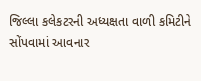જિલ્લા કલેકટરની અધ્યક્ષતા વાળી કમિટીને સોંપવામાં આવનાર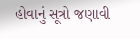હોવાનું સૂત્રો જણાવી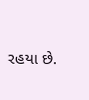રહયા છે.